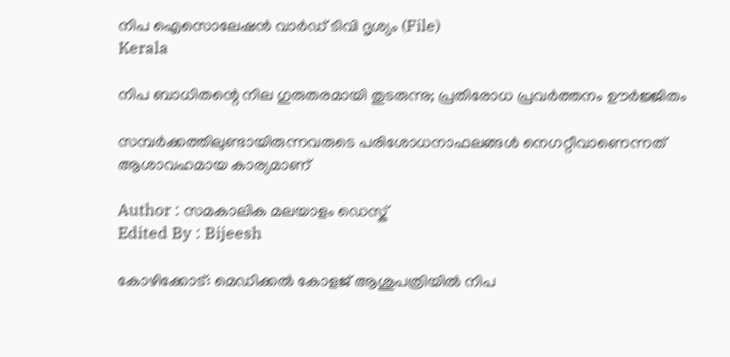നിപ ഐസൊലേഷൻ വാർഡ് ടിവി ദൃശ്യം (File)
Kerala

നിപ ബാധിതന്റെ നില ഗുരുതരമായി തുടരുന്നു; പ്രതിരോധ പ്രവര്‍ത്തനം ഊര്‍ജ്ജിതം

സമ്പര്‍ക്കത്തിലുണ്ടായിരുന്നവരുടെ പരിശോധനാഫലങ്ങള്‍ നെഗറ്റീവാണെന്നത് ആശാവഹമായ കാര്യമാണ്

Author : സമകാലിക മലയാളം ഡെസ്ക്
Edited By : Bijeesh

കോഴിക്കോട്: മെഡിക്കല്‍ കോളജ് ആശുപത്രിയില്‍ നിപ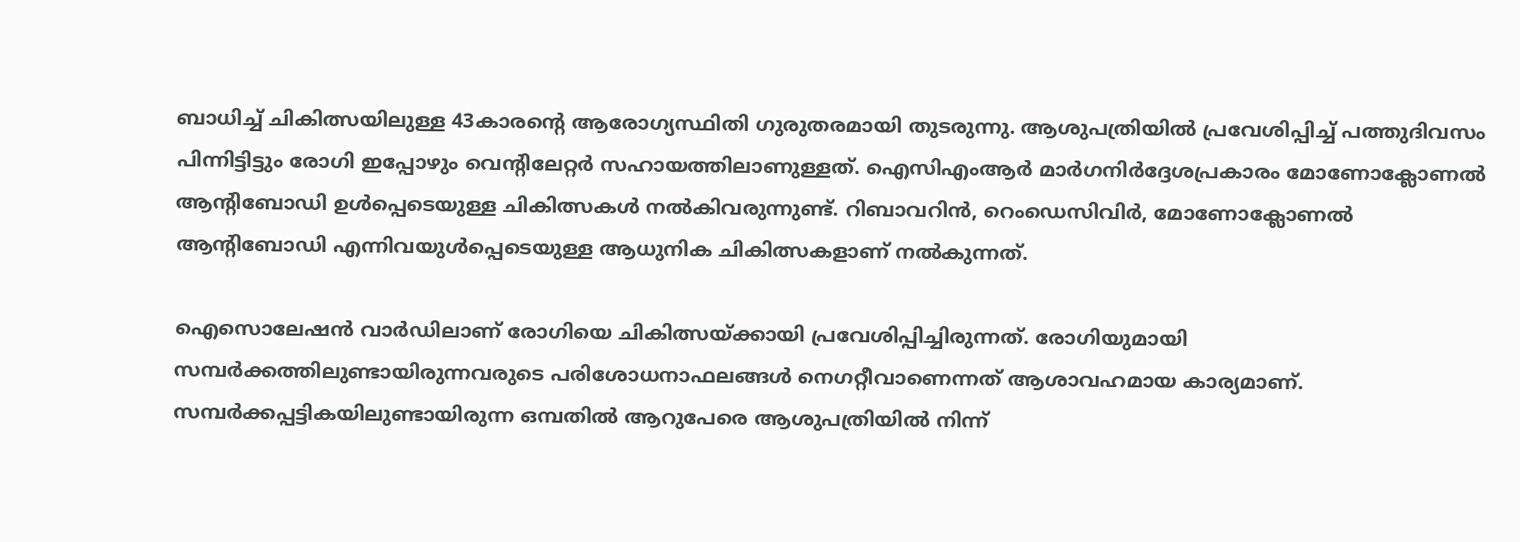ബാധിച്ച് ചികിത്സയിലുള്ള 43കാരന്റെ ആരോഗ്യസ്ഥിതി ഗുരുതരമായി തുടരുന്നു. ആശുപത്രിയില്‍ പ്രവേശിപ്പിച്ച് പത്തുദിവസം പിന്നിട്ടിട്ടും രോഗി ഇപ്പോഴും വെന്റിലേറ്റര്‍ സഹായത്തിലാണുള്ളത്. ഐസിഎംആര്‍ മാര്‍ഗനിര്‍ദ്ദേശപ്രകാരം മോണോക്ലോണല്‍ ആന്റിബോഡി ഉള്‍പ്പെടെയുള്ള ചികിത്സകള്‍ നല്‍കിവരുന്നുണ്ട്. റിബാവറിന്‍, റെംഡെസിവിര്‍, മോണോക്ലോണല്‍ ആന്റിബോഡി എന്നിവയുള്‍പ്പെടെയുള്ള ആധുനിക ചികിത്സകളാണ് നല്‍കുന്നത്.

ഐസൊലേഷന്‍ വാര്‍ഡിലാണ് രോഗിയെ ചികിത്സയ്ക്കായി പ്രവേശിപ്പിച്ചിരുന്നത്. രോഗിയുമായി സമ്പര്‍ക്കത്തിലുണ്ടായിരുന്നവരുടെ പരിശോധനാഫലങ്ങള്‍ നെഗറ്റീവാണെന്നത് ആശാവഹമായ കാര്യമാണ്. സമ്പര്‍ക്കപ്പട്ടികയിലുണ്ടായിരുന്ന ഒമ്പതില്‍ ആറുപേരെ ആശുപത്രിയില്‍ നിന്ന്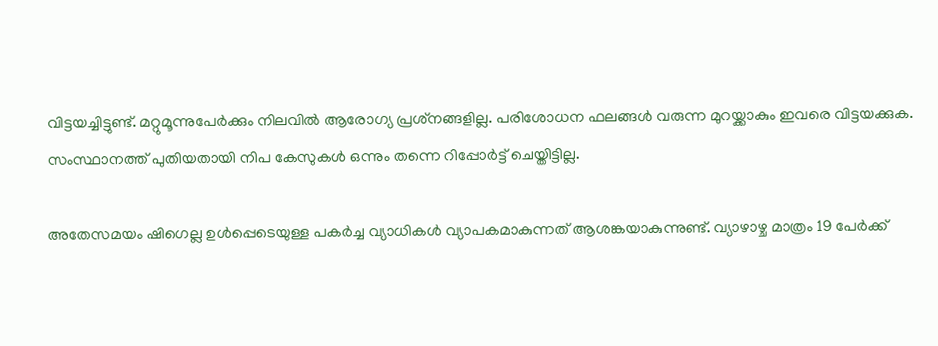വിട്ടയച്ചിട്ടുണ്ട്. മറ്റുമൂന്നുപേര്‍ക്കും നിലവില്‍ ആരോഗ്യ പ്രശ്‌നങ്ങളില്ല. പരിശോധന ഫലങ്ങള്‍ വരുന്ന മുറയ്ക്കാകും ഇവരെ വിട്ടയക്കുക. സംസ്ഥാനത്ത് പുതിയതായി നിപ കേസുകള്‍ ഒന്നും തന്നെ റിപ്പോര്‍ട്ട് ചെയ്തിട്ടില്ല.

അതേസമയം ഷിഗെല്ല ഉള്‍പ്പെടെയുള്ള പകര്‍ച്ച വ്യാധികള്‍ വ്യാപകമാകുന്നത് ആശങ്കയാകുന്നുണ്ട്. വ്യാഴാഴ്ച മാത്രം 19 പേര്‍ക്ക്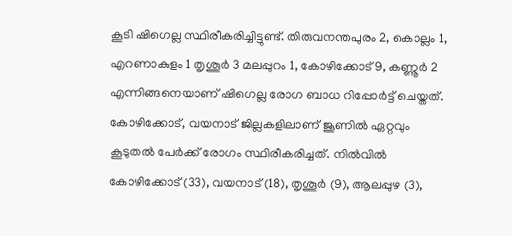കൂടി ഷിഗെല്ല സ്ഥിരീകരിച്ചിട്ടുണ്ട്. തിരുവനന്തപുരം 2, കൊല്ലം 1, എറണാകുളം 1 തൃശൂര്‍ 3 മലപ്പുറം 1, കോഴിക്കോട് 9, കണ്ണൂര്‍ 2 എന്നിങ്ങനെയാണ് ഷിഗെല്ല രോഗ ബാധ റിപ്പോര്‍ട്ട് ചെയ്തത്. കോഴിക്കോട്, വയനാട് ജില്ലകളിലാണ് ജൂണില്‍ ഏറ്റവും കൂടുതല്‍ പേര്‍ക്ക് രോഗം സ്ഥിരീകരിച്ചത്. നില്‍വില്‍ കോഴിക്കോട് (33), വയനാട് (18), തൃശൂര്‍ (9), ആലപ്പുഴ (3),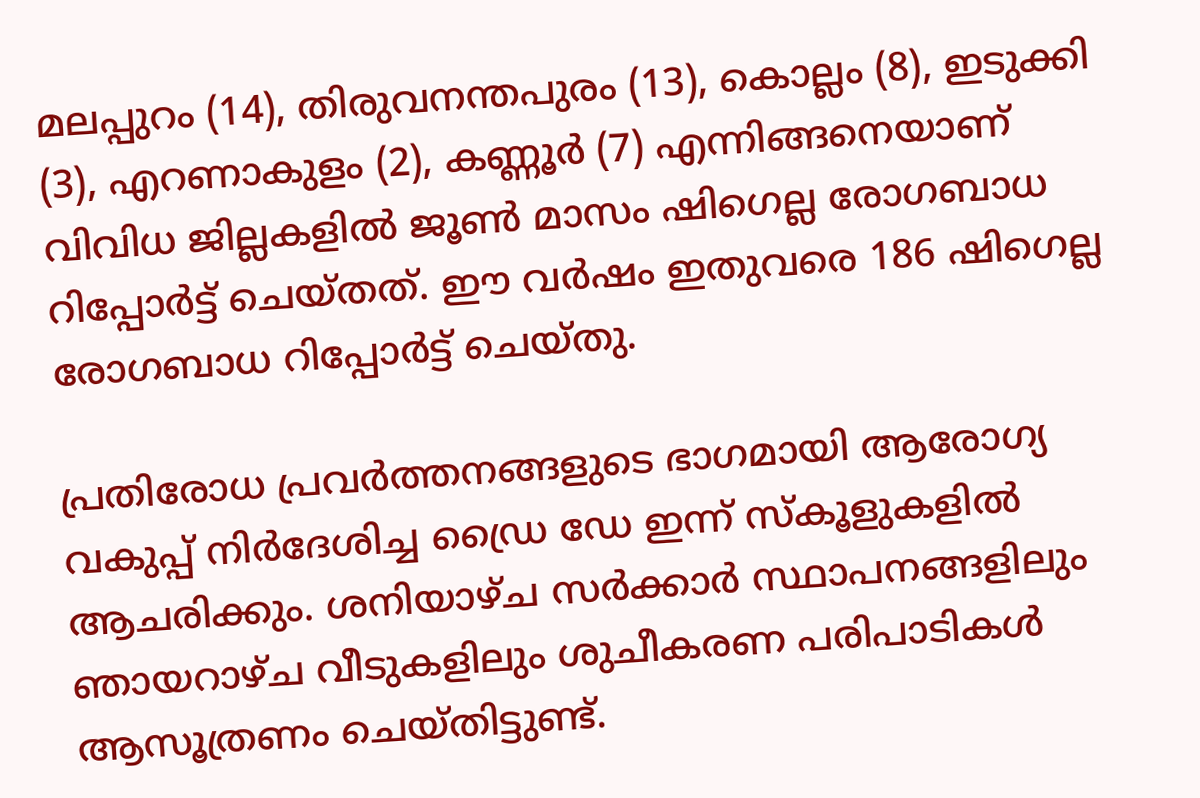മലപ്പുറം (14), തിരുവനന്തപുരം (13), കൊല്ലം (8), ഇടുക്കി (3), എറണാകുളം (2), കണ്ണൂര്‍ (7) എന്നിങ്ങനെയാണ് വിവിധ ജില്ലകളില്‍ ജൂണ്‍ മാസം ഷിഗെല്ല രോഗബാധ റിപ്പോര്‍ട്ട് ചെയ്തത്. ഈ വര്‍ഷം ഇതുവരെ 186 ഷിഗെല്ല രോഗബാധ റിപ്പോര്‍ട്ട് ചെയ്തു.

പ്രതിരോധ പ്രവര്‍ത്തനങ്ങളുടെ ഭാഗമായി ആരോഗ്യ വകുപ്പ് നിര്‍ദേശിച്ച ഡ്രൈ ഡേ ഇന്ന് സ്‌കൂളുകളില്‍ ആചരിക്കും. ശനിയാഴ്ച സര്‍ക്കാര്‍ സ്ഥാപനങ്ങളിലും ഞായറാഴ്ച വീടുകളിലും ശുചീകരണ പരിപാടികള്‍ ആസൂത്രണം ചെയ്തിട്ടുണ്ട്.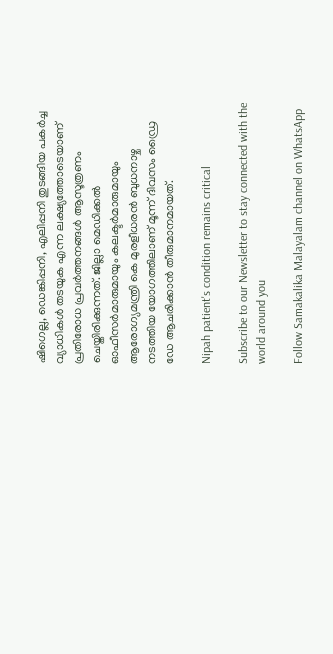ഷിഗെല്ല, ഡെങ്കിപ്പനി, എലിപ്പനി തുടങ്ങിയ പകര്‍ച്ച വ്യാധികള്‍ തടയുക എന്ന ലക്ഷ്യത്തോടെയാണ് പ്രതിരോധ പ്രവര്‍ത്തനങ്ങള്‍ ആസൂത്രണം ചെയ്തിരിക്കുന്നത്. ജില്ലാ മെഡിക്കല്‍ ഓഫീസര്‍മാരുമായും കലക്ടര്‍മാരുമായും ആരോഗ്യമന്ത്രി കെ മുരളീധരന്‍ ബുധനാഴ്ച നടത്തിയ യോഗത്തിലാണ് മൂന്ന് ദിവസം ഡ്രൈ ഡേ ആചരിക്കാന്‍ തീരുമാനമായത്.

Nipah patient's condition remains critical

Subscribe to our Newsletter to stay connected with the world around you

Follow Samakalika Malayalam channel on WhatsApp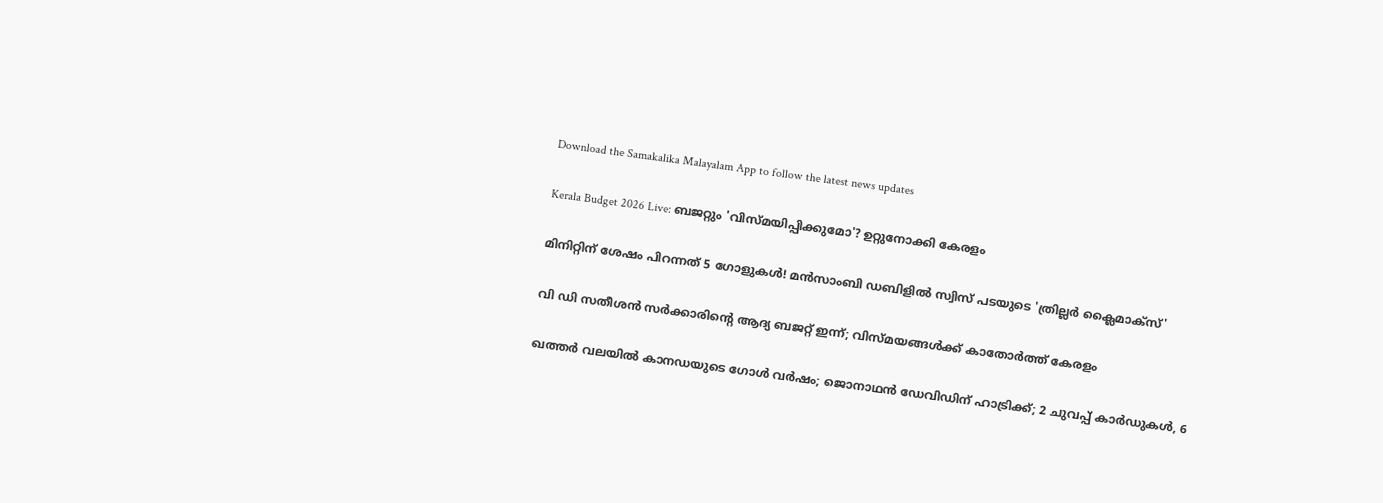Download the Samakalika Malayalam App to follow the latest news updates

Kerala Budget 2026 Live: ബജറ്റും 'വിസ്മയിപ്പിക്കുമോ'? ഉറ്റുനോക്കി കേരളം

മിനിറ്റിന് ശേഷം പിറന്നത് 5 ഗോളുകള്‍! മൻ‌സാംബി ഡബിളിൽ സ്വിസ് പടയുടെ 'ത്രില്ലർ ക്ലൈമാക്സ്'

വി ഡി സതീശന്‍ സര്‍ക്കാരിന്റെ ആദ്യ ബജറ്റ് ഇന്ന്; വിസ്മയങ്ങള്‍ക്ക് കാതോര്‍ത്ത് കേരളം

ഖത്തര്‍ വലയില്‍ കാനഡയുടെ ഗോള്‍ വര്‍ഷം; ജൊനാഥന്‍ ഡേവിഡിന് ഹാട്രിക്ക്; 2 ചുവപ്പ് കാര്‍ഡുകള്‍, 6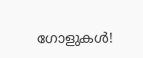ഗോളുകള്‍!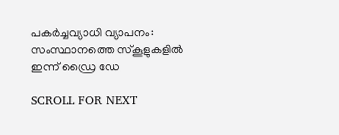പകര്‍ച്ചവ്യാധി വ്യാപനം: സംസ്ഥാനത്തെ സ്‌കൂളുകളില്‍ ഇന്ന് ഡ്രൈ ഡേ

SCROLL FOR NEXT